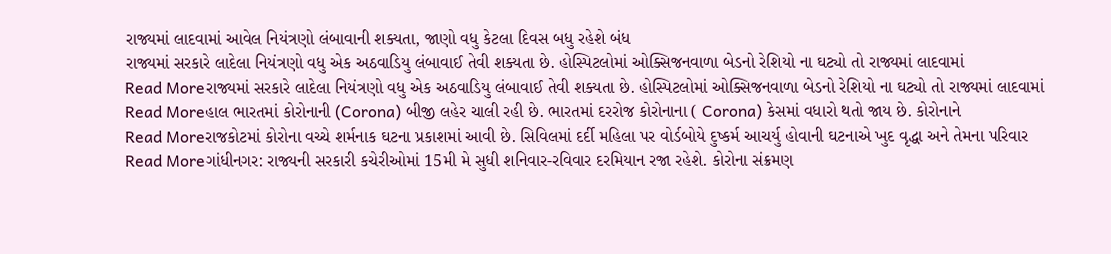રાજ્યમાં લાદવામાં આવેલ નિયંત્રણો લંબાવાની શક્યતા, જાણો વધુ કેટલા દિવસ બધુ રહેશે બંધ
રાજ્યમાં સરકારે લાદેલા નિયંત્રણો વધુ એક અઠવાડિયુ લંબાવાઈ તેવી શક્યતા છે. હોસ્પિટલોમાં ઓક્સિજનવાળા બેડનો રેશિયો ના ઘટ્યો તો રાજ્યમાં લાદવામાં
Read Moreરાજ્યમાં સરકારે લાદેલા નિયંત્રણો વધુ એક અઠવાડિયુ લંબાવાઈ તેવી શક્યતા છે. હોસ્પિટલોમાં ઓક્સિજનવાળા બેડનો રેશિયો ના ઘટ્યો તો રાજ્યમાં લાદવામાં
Read Moreહાલ ભારતમાં કોરોનાની (Corona) બીજી લહેર ચાલી રહી છે. ભારતમાં દરરોજ કોરોનાના ( Corona) કેસમાં વધારો થતો જાય છે. કોરોનાને
Read Moreરાજકોટમાં કોરોના વચ્ચે શર્મનાક ઘટના પ્રકાશમાં આવી છે. સિવિલમાં દર્દી મહિલા પર વોર્ડબોયે દુષ્કર્મ આચર્યુ હોવાની ઘટનાએ ખુદ વૃદ્ધા અને તેમના પરિવાર
Read Moreગાંધીનગર: રાજ્યની સરકારી કચેરીઓમાં 15મી મે સુધી શનિવાર-રવિવાર દરમિયાન રજા રહેશે. કોરોના સંક્રમણ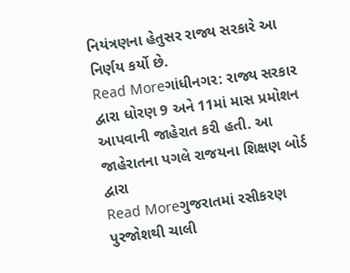નિયંત્રણના હેતુસર રાજ્ય સરકારે આ નિર્ણય કર્યો છે.
Read Moreગાંધીનગર: રાજ્ય સરકાર દ્વારા ધોરણ 9 અને 11માં માસ પ્રમોશન આપવાની જાહેરાત કરી હતી. આ જાહેરાતના પગલે રાજયના શિક્ષણ બોર્ડ દ્વારા
Read Moreગુજરાતમાં રસીકરણ પુરજોશથી ચાલી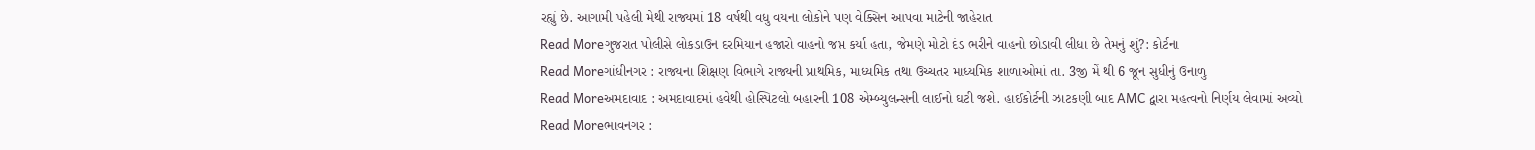રહ્યું છે. આગામી પહેલી મેથી રાજ્યમાં 18 વર્ષથી વધુ વયના લોકોને પણ વેક્સિન આપવા માટેની જાહેરાત
Read Moreગુજરાત પોલીસે લોકડાઉન દરમિયાન હજારો વાહનો જપ્ત કર્યા હતા, જેમણે મોટો દંડ ભરીને વાહનો છોડાવી લીધા છે તેમનું શું?: કોર્ટના
Read Moreગાંધીનગર : રાજ્યના શિક્ષણ વિભાગે રાજ્યની પ્રાથમિક, માધ્યમિક તથા ઉચ્ચતર માધ્યમિક શાળાઓમાં તા. 3જી મેં થી 6 જૂન સુધીનું ઉનાળુ
Read Moreઅમદાવાદ : અમદાવાદમાં હવેથી હોસ્પિટલો બહારની 108 એમ્બ્યુલન્સની લાઈનો ઘટી જશે. હાઈકોર્ટની ઝાટકણી બાદ AMC દ્વારા મહત્વનો નિર્ણય લેવામાં અવ્યો
Read Moreભાવનગર :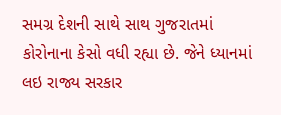સમગ્ર દેશની સાથે સાથ ગુજરાતમાં કોરોનાના કેસો વધી રહ્યા છે. જેને ધ્યાનમાં લઇ રાજ્ય સરકાર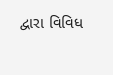દ્વારા વિવિધ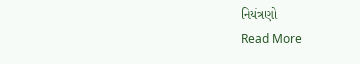નિયંત્રણો
Read More